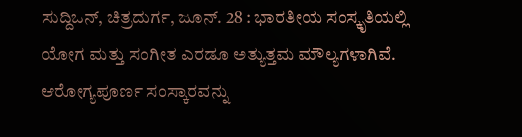ಸುದ್ದಿಒನ್, ಚಿತ್ರದುರ್ಗ, ಜೂನ್. 28 : ಭಾರತೀಯ ಸಂಸ್ಕೃತಿಯಲ್ಲಿ ಯೋಗ ಮತ್ತು ಸಂಗೀತ ಎರಡೂ ಅತ್ಯುತ್ತಮ ಮೌಲ್ಯಗಳಾಗಿವೆ. ಆರೋಗ್ಯಪೂರ್ಣ ಸಂಸ್ಕಾರವನ್ನು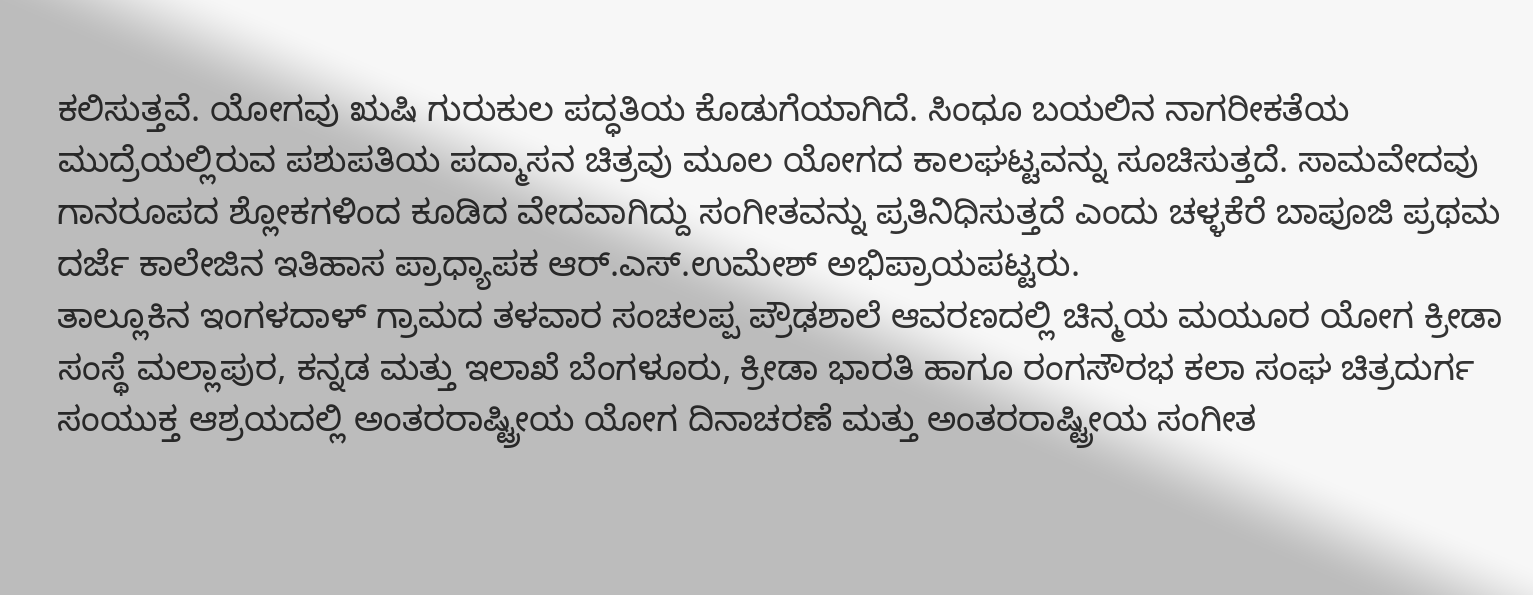ಕಲಿಸುತ್ತವೆ. ಯೋಗವು ಋಷಿ ಗುರುಕುಲ ಪದ್ಧತಿಯ ಕೊಡುಗೆಯಾಗಿದೆ. ಸಿಂಧೂ ಬಯಲಿನ ನಾಗರೀಕತೆಯ ಮುದ್ರೆಯಲ್ಲಿರುವ ಪಶುಪತಿಯ ಪದ್ಮಾಸನ ಚಿತ್ರವು ಮೂಲ ಯೋಗದ ಕಾಲಘಟ್ಟವನ್ನು ಸೂಚಿಸುತ್ತದೆ. ಸಾಮವೇದವು ಗಾನರೂಪದ ಶ್ಲೋಕಗಳಿಂದ ಕೂಡಿದ ವೇದವಾಗಿದ್ದು ಸಂಗೀತವನ್ನು ಪ್ರತಿನಿಧಿಸುತ್ತದೆ ಎಂದು ಚಳ್ಳಕೆರೆ ಬಾಪೂಜಿ ಪ್ರಥಮ ದರ್ಜೆ ಕಾಲೇಜಿನ ಇತಿಹಾಸ ಪ್ರಾಧ್ಯಾಪಕ ಆರ್.ಎಸ್.ಉಮೇಶ್ ಅಭಿಪ್ರಾಯಪಟ್ಟರು.
ತಾಲ್ಲೂಕಿನ ಇಂಗಳದಾಳ್ ಗ್ರಾಮದ ತಳವಾರ ಸಂಚಲಪ್ಪ ಪ್ರೌಢಶಾಲೆ ಆವರಣದಲ್ಲಿ ಚಿನ್ಮಯ ಮಯೂರ ಯೋಗ ಕ್ರೀಡಾ ಸಂಸ್ಥೆ ಮಲ್ಲಾಪುರ, ಕನ್ನಡ ಮತ್ತು ಇಲಾಖೆ ಬೆಂಗಳೂರು, ಕ್ರೀಡಾ ಭಾರತಿ ಹಾಗೂ ರಂಗಸೌರಭ ಕಲಾ ಸಂಘ ಚಿತ್ರದುರ್ಗ ಸಂಯುಕ್ತ ಆಶ್ರಯದಲ್ಲಿ ಅಂತರರಾಷ್ಟ್ರೀಯ ಯೋಗ ದಿನಾಚರಣೆ ಮತ್ತು ಅಂತರರಾಷ್ಟ್ರೀಯ ಸಂಗೀತ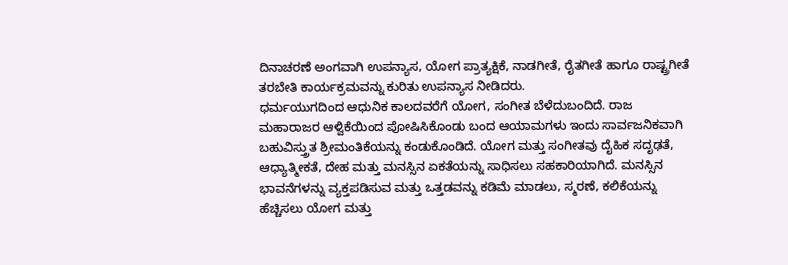ದಿನಾಚರಣೆ ಅಂಗವಾಗಿ ಉಪನ್ಯಾಸ, ಯೋಗ ಪ್ರಾತ್ಯಕ್ಷಿಕೆ, ನಾಡಗೀತೆ, ರೈತಗೀತೆ ಹಾಗೂ ರಾಷ್ಟ್ರಗೀತೆ ತರಬೇತಿ ಕಾರ್ಯಕ್ರಮವನ್ನು ಕುರಿತು ಉಪನ್ಯಾಸ ನೀಡಿದರು.
ಧರ್ಮಯುಗದಿಂದ ಆಧುನಿಕ ಕಾಲದವರೆಗೆ ಯೋಗ, ಸಂಗೀತ ಬೆಳೆದುಬಂದಿದೆ. ರಾಜ ಮಹಾರಾಜರ ಆಳ್ವಿಕೆಯಿಂದ ಪೋಷಿಸಿಕೊಂಡು ಬಂದ ಆಯಾಮಗಳು ಇಂದು ಸಾರ್ವಜನಿಕವಾಗಿ ಬಹುವಿಸ್ತ್ರುತ ಶ್ರೀಮಂತಿಕೆಯನ್ನು ಕಂಡುಕೊಂಡಿದೆ. ಯೋಗ ಮತ್ತು ಸಂಗೀತವು ದೈಹಿಕ ಸದೃಢತೆ, ಆಧ್ಯಾತ್ಮೀಕತೆ, ದೇಹ ಮತ್ತು ಮನಸ್ಸಿನ ಏಕತೆಯನ್ನು ಸಾಧಿಸಲು ಸಹಕಾರಿಯಾಗಿದೆ. ಮನಸ್ಸಿನ ಭಾವನೆಗಳನ್ನು ವ್ಯಕ್ತಪಡಿಸುವ ಮತ್ತು ಒತ್ತಡವನ್ನು ಕಡಿಮೆ ಮಾಡಲು, ಸ್ಮರಣೆ, ಕಲಿಕೆಯನ್ನು ಹೆಚ್ಚಿಸಲು ಯೋಗ ಮತ್ತು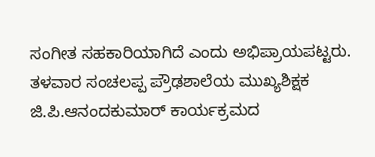ಸಂಗೀತ ಸಹಕಾರಿಯಾಗಿದೆ ಎಂದು ಅಭಿಪ್ರಾಯಪಟ್ಟರು.
ತಳವಾರ ಸಂಚಲಪ್ಪ ಪ್ರೌಢಶಾಲೆಯ ಮುಖ್ಯಶಿಕ್ಷಕ ಜಿ.ಪಿ.ಆನಂದಕುಮಾರ್ ಕಾರ್ಯಕ್ರಮದ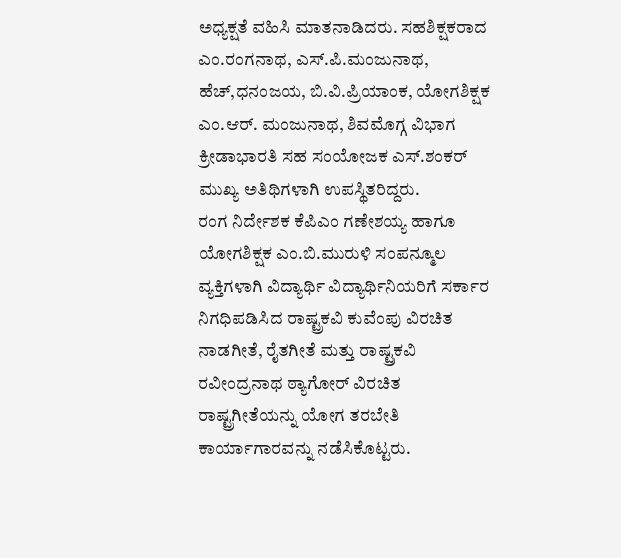ಅಧ್ಯಕ್ಷತೆ ವಹಿಸಿ ಮಾತನಾಡಿದರು. ಸಹಶಿಕ್ಷಕರಾದ ಎಂ.ರಂಗನಾಥ, ಎಸ್.ಪಿ.ಮಂಜುನಾಥ, ಹೆಚ್,ಧನಂಜಯ, ಬಿ.ವಿ.ಪ್ರಿಯಾಂಕ, ಯೋಗಶಿಕ್ಷಕ ಎಂ.ಆರ್. ಮಂಜುನಾಥ, ಶಿವಮೊಗ್ಗ ವಿಭಾಗ ಕ್ರೀಡಾಭಾರತಿ ಸಹ ಸಂಯೋಜಕ ಎಸ್.ಶಂಕರ್ ಮುಖ್ಯ ಅತಿಥಿಗಳಾಗಿ ಉಪಸ್ಥಿತರಿದ್ದರು.
ರಂಗ ನಿರ್ದೇಶಕ ಕೆಪಿಎಂ ಗಣೇಶಯ್ಯ ಹಾಗೂ ಯೋಗಶಿಕ್ಷಕ ಎಂ.ಬಿ.ಮುರುಳಿ ಸಂಪನ್ಮೂಲ ವ್ಯಕ್ತಿಗಳಾಗಿ ವಿದ್ಯಾರ್ಥಿ ವಿದ್ಯಾರ್ಥಿನಿಯರಿಗೆ ಸರ್ಕಾರ ನಿಗಧಿಪಡಿಸಿದ ರಾಷ್ಟ್ರಕವಿ ಕುವೆಂಪು ವಿರಚಿತ ನಾಡಗೀತೆ, ರೈತಗೀತೆ ಮತ್ತು ರಾಷ್ಟ್ರಕವಿ ರವೀಂದ್ರನಾಥ ಠ್ಯಾಗೋರ್ ವಿರಚಿತ ರಾಷ್ಟ್ರಗೀತೆಯನ್ನು ಯೋಗ ತರಬೇತಿ ಕಾರ್ಯಾಗಾರವನ್ನು ನಡೆಸಿಕೊಟ್ಟರು.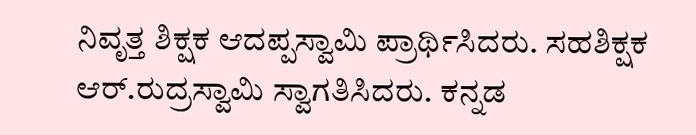ನಿವೃತ್ತ ಶಿಕ್ಷಕ ಆದಪ್ಪಸ್ವಾಮಿ ಪ್ರಾರ್ಥಿಸಿದರು. ಸಹಶಿಕ್ಷಕ ಆರ್.ರುದ್ರಸ್ವಾಮಿ ಸ್ವಾಗತಿಸಿದರು. ಕನ್ನಡ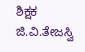ಶಿಕ್ಷಕ ಜಿ.ವಿ.ತೇಜಸ್ವಿ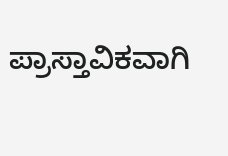ಪ್ರಾಸ್ತಾವಿಕವಾಗಿ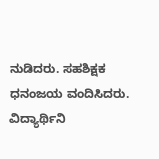ನುಡಿದರು. ಸಹಶಿಕ್ಷಕ ಧನಂಜಯ ವಂದಿಸಿದರು. ವಿದ್ಯಾರ್ಥಿನಿ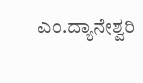ಎಂ.ದ್ಯಾನೇಶ್ವರಿ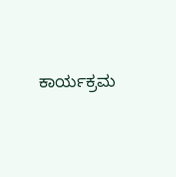ಕಾರ್ಯಕ್ರಮ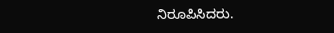ನಿರೂಪಿಸಿದರು.